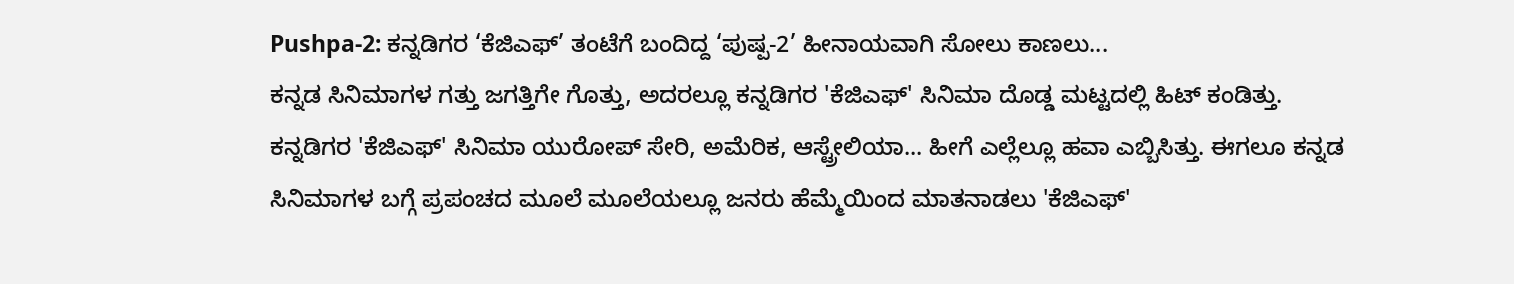Pushpa-2: ಕನ್ನಡಿಗರ ‘ಕೆಜಿಎಫ್’ ತಂಟೆಗೆ ಬಂದಿದ್ದ ‘ಪುಷ್ಪ-2’ ಹೀನಾಯವಾಗಿ ಸೋಲು ಕಾಣಲು...
ಕನ್ನಡ ಸಿನಿಮಾಗಳ ಗತ್ತು ಜಗತ್ತಿಗೇ ಗೊತ್ತು, ಅದರಲ್ಲೂ ಕನ್ನಡಿಗರ 'ಕೆಜಿಎಫ್' ಸಿನಿಮಾ ದೊಡ್ಡ ಮಟ್ಟದಲ್ಲಿ ಹಿಟ್ ಕಂಡಿತ್ತು. ಕನ್ನಡಿಗರ 'ಕೆಜಿಎಫ್' ಸಿನಿಮಾ ಯುರೋಪ್ ಸೇರಿ, ಅಮೆರಿಕ, ಆಸ್ಟ್ರೇಲಿಯಾ... ಹೀಗೆ ಎಲ್ಲೆಲ್ಲೂ ಹವಾ ಎಬ್ಬಿಸಿತ್ತು. ಈಗಲೂ ಕನ್ನಡ ಸಿನಿಮಾಗಳ ಬಗ್ಗೆ ಪ್ರಪಂಚದ ಮೂಲೆ ಮೂಲೆಯಲ್ಲೂ ಜನರು ಹೆಮ್ಮೆಯಿಂದ ಮಾತನಾಡಲು 'ಕೆಜಿಎಫ್'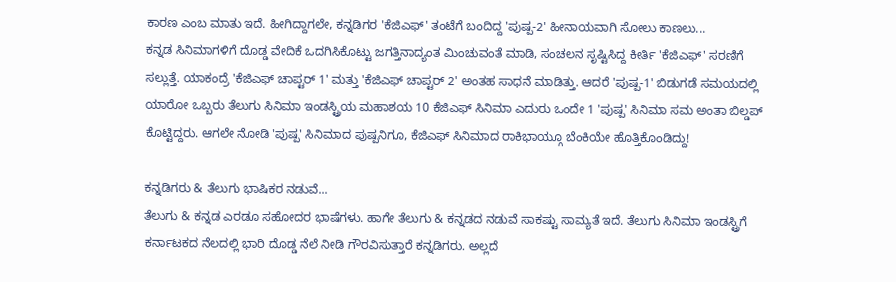ಕಾರಣ ಎಂಬ ಮಾತು ಇದೆ. ಹೀಗಿದ್ದಾಗಲೇ, ಕನ್ನಡಿಗರ 'ಕೆಜಿಎಫ್' ತಂಟೆಗೆ ಬಂದಿದ್ದ 'ಪುಷ್ಪ-2' ಹೀನಾಯವಾಗಿ ಸೋಲು ಕಾಣಲು...
ಕನ್ನಡ ಸಿನಿಮಾಗಳಿಗೆ ದೊಡ್ಡ ವೇದಿಕೆ ಒದಗಿಸಿಕೊಟ್ಟು ಜಗತ್ತಿನಾದ್ಯಂತ ಮಿಂಚುವಂತೆ ಮಾಡಿ, ಸಂಚಲನ ಸೃಷ್ಟಿಸಿದ್ದ ಕೀರ್ತಿ 'ಕೆಜಿಎಫ್' ಸರಣಿಗೆ ಸಲ್ಲುತ್ತೆ. ಯಾಕಂದ್ರೆ 'ಕೆಜಿಎಫ್ ಚಾಪ್ಟರ್ 1' ಮತ್ತು 'ಕೆಜಿಎಫ್ ಚಾಪ್ಟರ್ 2' ಅಂತಹ ಸಾಧನೆ ಮಾಡಿತ್ತು. ಆದರೆ 'ಪುಷ್ಪ-1' ಬಿಡುಗಡೆ ಸಮಯದಲ್ಲಿ ಯಾರೋ ಒಬ್ಬರು ತೆಲುಗು ಸಿನಿಮಾ ಇಂಡಸ್ಟ್ರಿಯ ಮಹಾಶಯ 10 ಕೆಜಿಎಫ್ ಸಿನಿಮಾ ಎದುರು ಒಂದೇ 1 'ಪುಷ್ಪ' ಸಿನಿಮಾ ಸಮ ಅಂತಾ ಬಿಲ್ಡಪ್ ಕೊಟ್ಟಿದ್ದರು. ಆಗಲೇ ನೋಡಿ 'ಪುಷ್ಪ' ಸಿನಿಮಾದ ಪುಷ್ಪನಿಗೂ, ಕೆಜಿಎಫ್ ಸಿನಿಮಾದ ರಾಕಿಭಾಯ್ಗೂ ಬೆಂಕಿಯೇ ಹೊತ್ತಿಕೊಂಡಿದ್ದು!

ಕನ್ನಡಿಗರು & ತೆಲುಗು ಭಾಷಿಕರ ನಡುವೆ...
ತೆಲುಗು & ಕನ್ನಡ ಎರಡೂ ಸಹೋದರ ಭಾಷೆಗಳು. ಹಾಗೇ ತೆಲುಗು & ಕನ್ನಡದ ನಡುವೆ ಸಾಕಷ್ಟು ಸಾಮ್ಯತೆ ಇದೆ. ತೆಲುಗು ಸಿನಿಮಾ ಇಂಡಸ್ಟ್ರಿಗೆ ಕರ್ನಾಟಕದ ನೆಲದಲ್ಲಿ ಭಾರಿ ದೊಡ್ಡ ನೆಲೆ ನೀಡಿ ಗೌರವಿಸುತ್ತಾರೆ ಕನ್ನಡಿಗರು. ಅಲ್ಲದೆ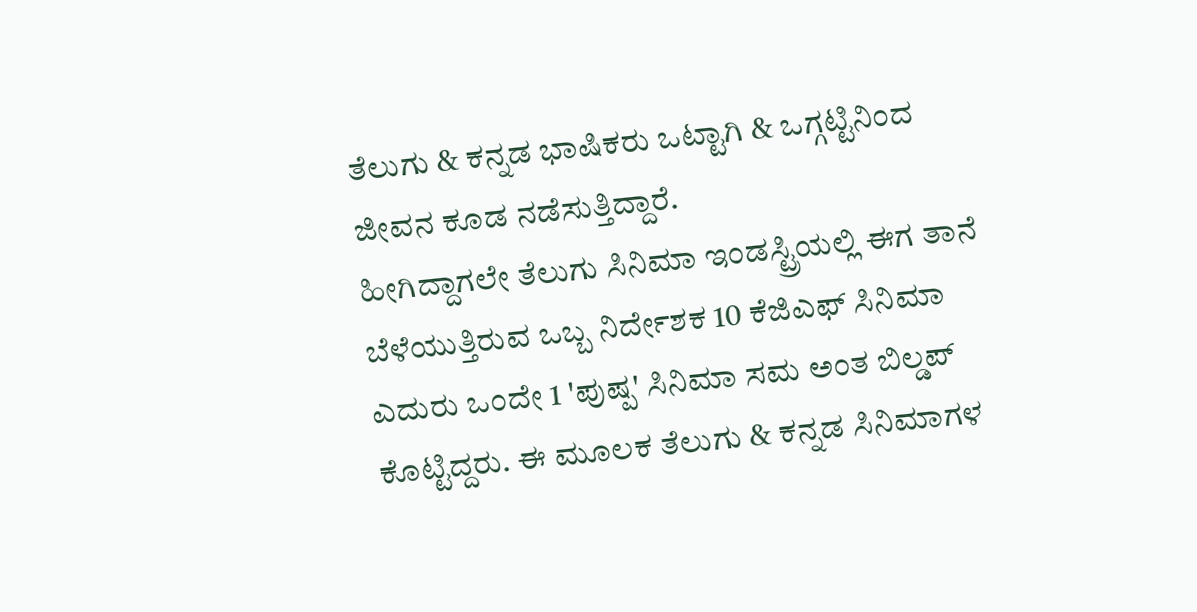ತೆಲುಗು & ಕನ್ನಡ ಭಾಷಿಕರು ಒಟ್ಟಾಗಿ & ಒಗ್ಗಟ್ಟಿನಿಂದ ಜೀವನ ಕೂಡ ನಡೆಸುತ್ತಿದ್ದಾರೆ.
ಹೀಗಿದ್ದಾಗಲೇ ತೆಲುಗು ಸಿನಿಮಾ ಇಂಡಸ್ಟ್ರಿಯಲ್ಲಿ ಈಗ ತಾನೆ ಬೆಳೆಯುತ್ತಿರುವ ಒಬ್ಬ ನಿರ್ದೇಶಕ 10 ಕೆಜಿಎಫ್ ಸಿನಿಮಾ ಎದುರು ಒಂದೇ 1 'ಪುಷ್ಪ' ಸಿನಿಮಾ ಸಮ ಅಂತ ಬಿಲ್ಡಪ್ ಕೊಟ್ಟಿದ್ದರು. ಈ ಮೂಲಕ ತೆಲುಗು & ಕನ್ನಡ ಸಿನಿಮಾಗಳ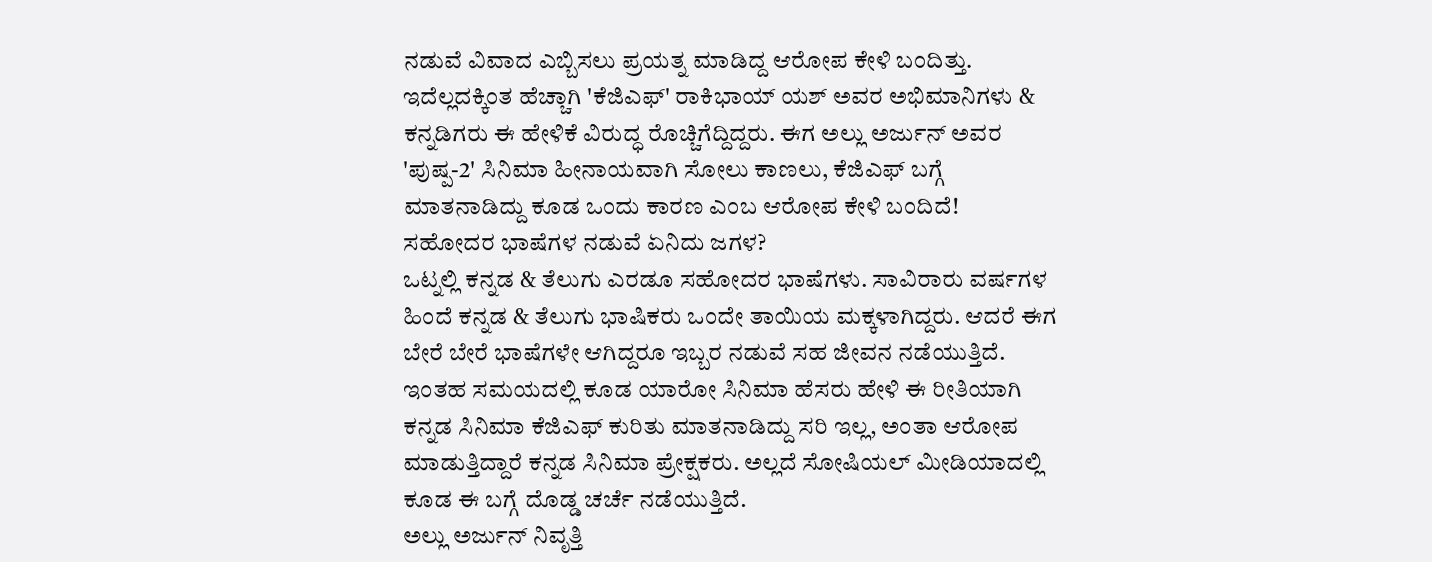ನಡುವೆ ವಿವಾದ ಎಬ್ಬಿಸಲು ಪ್ರಯತ್ನ ಮಾಡಿದ್ದ ಆರೋಪ ಕೇಳಿ ಬಂದಿತ್ತು.
ಇದೆಲ್ಲದಕ್ಕಿಂತ ಹೆಚ್ಚಾಗಿ 'ಕೆಜಿಎಫ್' ರಾಕಿಭಾಯ್ ಯಶ್ ಅವರ ಅಭಿಮಾನಿಗಳು & ಕನ್ನಡಿಗರು ಈ ಹೇಳಿಕೆ ವಿರುದ್ಧ ರೊಚ್ಚಿಗೆದ್ದಿದ್ದರು. ಈಗ ಅಲ್ಲು ಅರ್ಜುನ್ ಅವರ 'ಪುಷ್ಪ-2' ಸಿನಿಮಾ ಹೀನಾಯವಾಗಿ ಸೋಲು ಕಾಣಲು, ಕೆಜಿಎಫ್ ಬಗ್ಗೆ ಮಾತನಾಡಿದ್ದು ಕೂಡ ಒಂದು ಕಾರಣ ಎಂಬ ಆರೋಪ ಕೇಳಿ ಬಂದಿದೆ!
ಸಹೋದರ ಭಾಷೆಗಳ ನಡುವೆ ಏನಿದು ಜಗಳ?
ಒಟ್ನಲ್ಲಿ ಕನ್ನಡ & ತೆಲುಗು ಎರಡೂ ಸಹೋದರ ಭಾಷೆಗಳು. ಸಾವಿರಾರು ವರ್ಷಗಳ ಹಿಂದೆ ಕನ್ನಡ & ತೆಲುಗು ಭಾಷಿಕರು ಒಂದೇ ತಾಯಿಯ ಮಕ್ಕಳಾಗಿದ್ದರು. ಆದರೆ ಈಗ ಬೇರೆ ಬೇರೆ ಭಾಷೆಗಳೇ ಆಗಿದ್ದರೂ ಇಬ್ಬರ ನಡುವೆ ಸಹ ಜೀವನ ನಡೆಯುತ್ತಿದೆ. ಇಂತಹ ಸಮಯದಲ್ಲಿ ಕೂಡ ಯಾರೋ ಸಿನಿಮಾ ಹೆಸರು ಹೇಳಿ ಈ ರೀತಿಯಾಗಿ ಕನ್ನಡ ಸಿನಿಮಾ ಕೆಜಿಎಫ್ ಕುರಿತು ಮಾತನಾಡಿದ್ದು ಸರಿ ಇಲ್ಲ, ಅಂತಾ ಆರೋಪ ಮಾಡುತ್ತಿದ್ದಾರೆ ಕನ್ನಡ ಸಿನಿಮಾ ಪ್ರೇಕ್ಷಕರು. ಅಲ್ಲದೆ ಸೋಷಿಯಲ್ ಮೀಡಿಯಾದಲ್ಲಿ ಕೂಡ ಈ ಬಗ್ಗೆ ದೊಡ್ಡ ಚರ್ಚೆ ನಡೆಯುತ್ತಿದೆ.
ಅಲ್ಲು ಅರ್ಜುನ್ ನಿವೃತ್ತಿ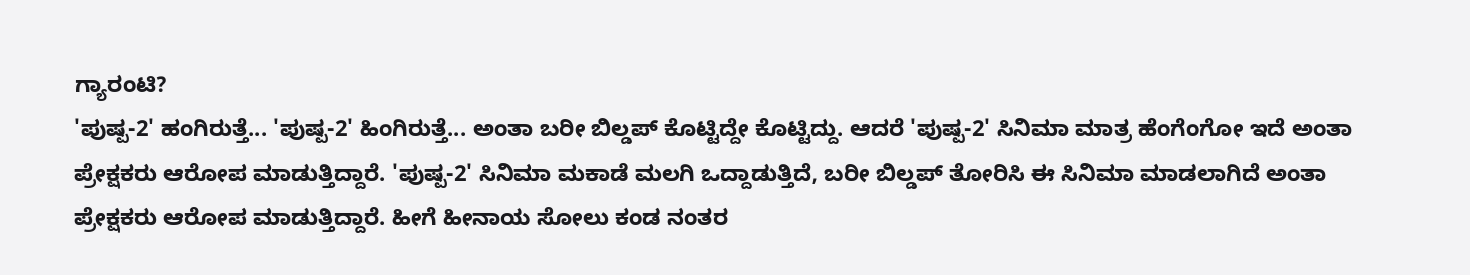ಗ್ಯಾರಂಟಿ?
'ಪುಷ್ಪ-2' ಹಂಗಿರುತ್ತೆ... 'ಪುಷ್ಪ-2' ಹಿಂಗಿರುತ್ತೆ... ಅಂತಾ ಬರೀ ಬಿಲ್ಡಪ್ ಕೊಟ್ಟಿದ್ದೇ ಕೊಟ್ಟಿದ್ದು. ಆದರೆ 'ಪುಷ್ಪ-2' ಸಿನಿಮಾ ಮಾತ್ರ ಹೆಂಗೆಂಗೋ ಇದೆ ಅಂತಾ ಪ್ರೇಕ್ಷಕರು ಆರೋಪ ಮಾಡುತ್ತಿದ್ದಾರೆ. 'ಪುಷ್ಪ-2' ಸಿನಿಮಾ ಮಕಾಡೆ ಮಲಗಿ ಒದ್ದಾಡುತ್ತಿದೆ, ಬರೀ ಬಿಲ್ಡಪ್ ತೋರಿಸಿ ಈ ಸಿನಿಮಾ ಮಾಡಲಾಗಿದೆ ಅಂತಾ ಪ್ರೇಕ್ಷಕರು ಆರೋಪ ಮಾಡುತ್ತಿದ್ದಾರೆ. ಹೀಗೆ ಹೀನಾಯ ಸೋಲು ಕಂಡ ನಂತರ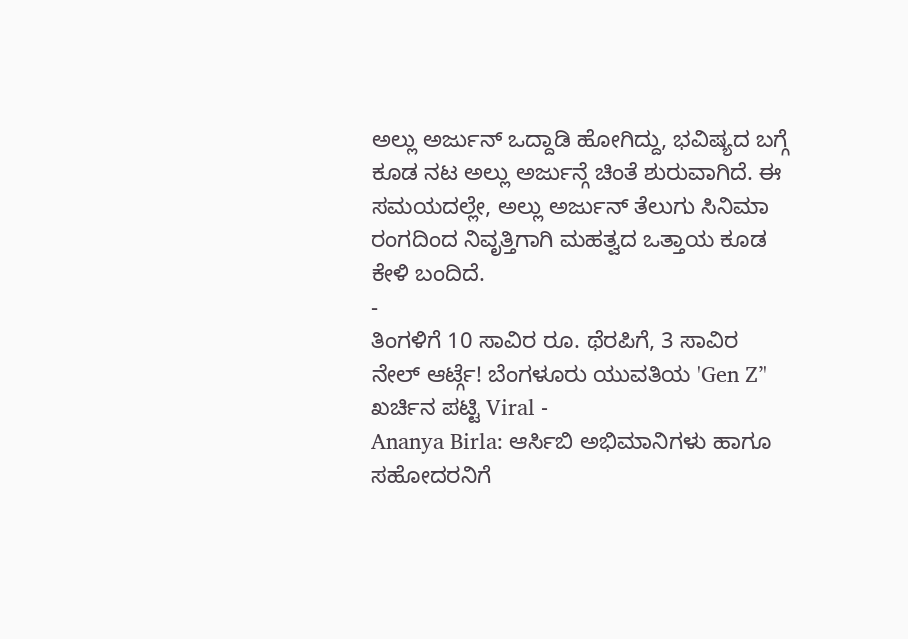ಅಲ್ಲು ಅರ್ಜುನ್ ಒದ್ದಾಡಿ ಹೋಗಿದ್ದು, ಭವಿಷ್ಯದ ಬಗ್ಗೆ ಕೂಡ ನಟ ಅಲ್ಲು ಅರ್ಜುನ್ಗೆ ಚಿಂತೆ ಶುರುವಾಗಿದೆ. ಈ ಸಮಯದಲ್ಲೇ, ಅಲ್ಲು ಅರ್ಜುನ್ ತೆಲುಗು ಸಿನಿಮಾ ರಂಗದಿಂದ ನಿವೃತ್ತಿಗಾಗಿ ಮಹತ್ವದ ಒತ್ತಾಯ ಕೂಡ ಕೇಳಿ ಬಂದಿದೆ.
-
ತಿಂಗಳಿಗೆ 10 ಸಾವಿರ ರೂ. ಥೆರಪಿಗೆ, 3 ಸಾವಿರ ನೇಲ್ ಆರ್ಟ್ಗೆ! ಬೆಂಗಳೂರು ಯುವತಿಯ 'Gen Z’' ಖರ್ಚಿನ ಪಟ್ಟಿ Viral -
Ananya Birla: ಆರ್ಸಿಬಿ ಅಭಿಮಾನಿಗಳು ಹಾಗೂ ಸಹೋದರನಿಗೆ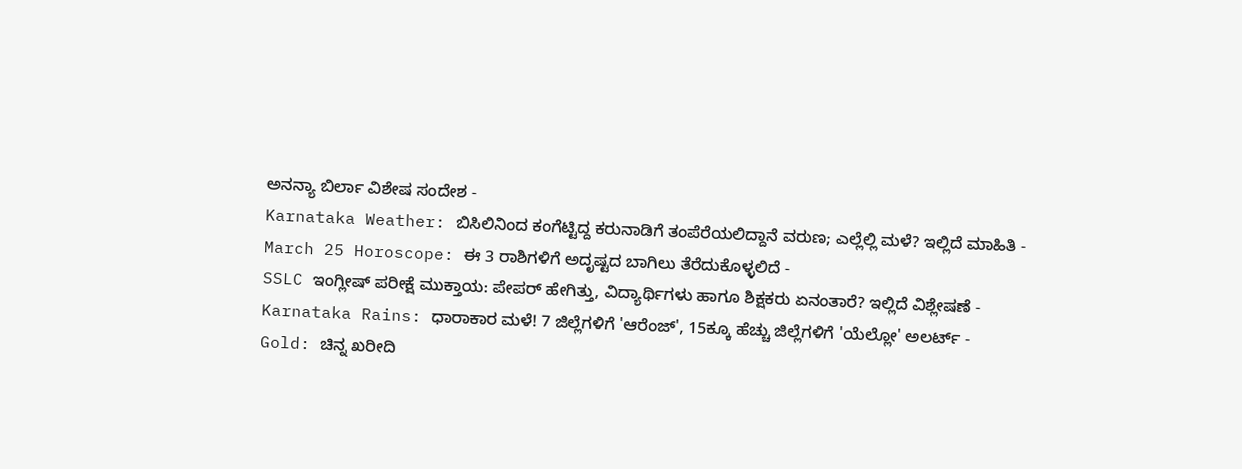ಅನನ್ಯಾ ಬಿರ್ಲಾ ವಿಶೇಷ ಸಂದೇಶ -
Karnataka Weather: ಬಿಸಿಲಿನಿಂದ ಕಂಗೆಟ್ಟಿದ್ದ ಕರುನಾಡಿಗೆ ತಂಪೆರೆಯಲಿದ್ದಾನೆ ವರುಣ; ಎಲ್ಲೆಲ್ಲಿ ಮಳೆ? ಇಲ್ಲಿದೆ ಮಾಹಿತಿ -
March 25 Horoscope: ಈ 3 ರಾಶಿಗಳಿಗೆ ಅದೃಷ್ಟದ ಬಾಗಿಲು ತೆರೆದುಕೊಳ್ಳಲಿದೆ -
SSLC ಇಂಗ್ಲೀಷ್ ಪರೀಕ್ಷೆ ಮುಕ್ತಾಯ: ಪೇಪರ್ ಹೇಗಿತ್ತು, ವಿದ್ಯಾರ್ಥಿಗಳು ಹಾಗೂ ಶಿಕ್ಷಕರು ಏನಂತಾರೆ? ಇಲ್ಲಿದೆ ವಿಶ್ಲೇಷಣೆ -
Karnataka Rains: ಧಾರಾಕಾರ ಮಳೆ! 7 ಜಿಲ್ಲೆಗಳಿಗೆ 'ಆರೆಂಜ್', 15ಕ್ಕೂ ಹೆಚ್ಚು ಜಿಲ್ಲೆಗಳಿಗೆ 'ಯೆಲ್ಲೋ' ಅಲರ್ಟ್ -
Gold: ಚಿನ್ನ ಖರೀದಿ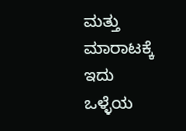ಮತ್ತು ಮಾರಾಟಕ್ಕೆ ಇದು ಒಳ್ಳೆಯ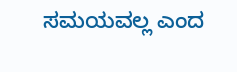ಸಮಯವಲ್ಲ ಎಂದ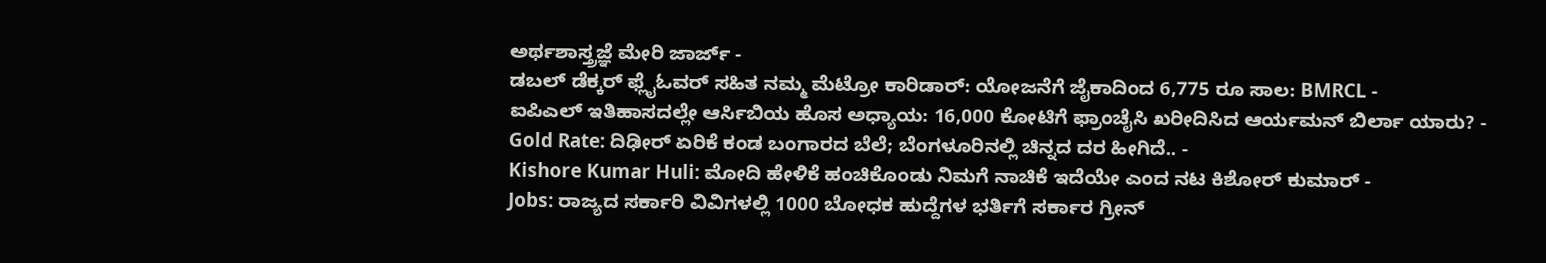ಅರ್ಥಶಾಸ್ತ್ರಜ್ಞೆ ಮೇರಿ ಜಾರ್ಜ್ -
ಡಬಲ್ ಡೆಕ್ಕರ್ ಫ್ಲೈಓವರ್ ಸಹಿತ ನಮ್ಮ ಮೆಟ್ರೋ ಕಾರಿಡಾರ್: ಯೋಜನೆಗೆ ಜೈಕಾದಿಂದ 6,775 ರೂ ಸಾಲ: BMRCL -
ಐಪಿಎಲ್ ಇತಿಹಾಸದಲ್ಲೇ ಆರ್ಸಿಬಿಯ ಹೊಸ ಅಧ್ಯಾಯ: 16,000 ಕೋಟಿಗೆ ಫ್ರಾಂಚೈಸಿ ಖರೀದಿಸಿದ ಆರ್ಯಮನ್ ಬಿರ್ಲಾ ಯಾರು? -
Gold Rate: ದಿಢೀರ್ ಏರಿಕೆ ಕಂಡ ಬಂಗಾರದ ಬೆಲೆ; ಬೆಂಗಳೂರಿನಲ್ಲಿ ಚಿನ್ನದ ದರ ಹೀಗಿದೆ.. -
Kishore Kumar Huli: ಮೋದಿ ಹೇಳಿಕೆ ಹಂಚಿಕೊಂಡು ನಿಮಗೆ ನಾಚಿಕೆ ಇದೆಯೇ ಎಂದ ನಟ ಕಿಶೋರ್ ಕುಮಾರ್ -
Jobs: ರಾಜ್ಯದ ಸರ್ಕಾರಿ ವಿವಿಗಳಲ್ಲಿ 1000 ಬೋಧಕ ಹುದ್ದೆಗಳ ಭರ್ತಿಗೆ ಸರ್ಕಾರ ಗ್ರೀನ್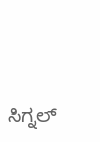ಸಿಗ್ನಲ್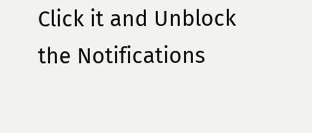Click it and Unblock the Notifications